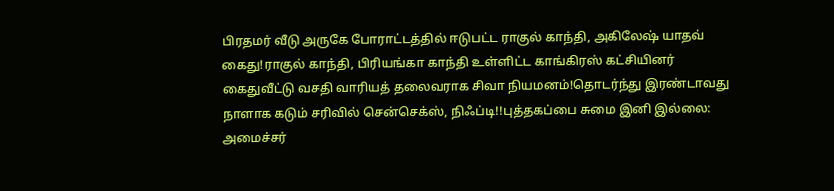பிரதமர் வீடு அருகே போராட்டத்தில் ஈடுபட்ட ராகுல் காந்தி, அகிலேஷ் யாதவ் கைது!ராகுல் காந்தி, பிரியங்கா காந்தி உள்ளிட்ட காங்கிரஸ் கட்சியினர் கைதுவீட்டு வசதி வாரியத் தலைவராக சிவா நியமனம்!தொடர்ந்து இரண்டாவது நாளாக கடும் சரிவில் சென்செக்ஸ், நிஃப்டி!!புத்தகப்பை சுமை இனி இல்லை: அமைச்சர்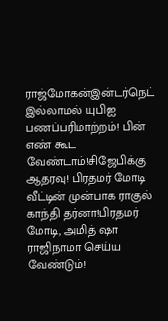ராஜ்மோகன்இன்டர்நெட் இல்லாமல் யுபிஐ பணப்பரிமாற்றம்! பின் எண் கூட வேண்டாம்!சிஜேபிக்கு ஆதரவு! பிரதமர் மோடி வீட்டின் முன்பாக ராகுல் காந்தி தர்னா!பிரதமர் மோடி, அமித் ஷா ராஜிநாமா செய்ய வேண்டும்!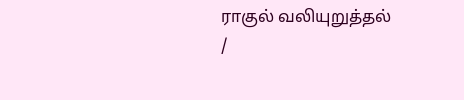ராகுல் வலியுறுத்தல்
/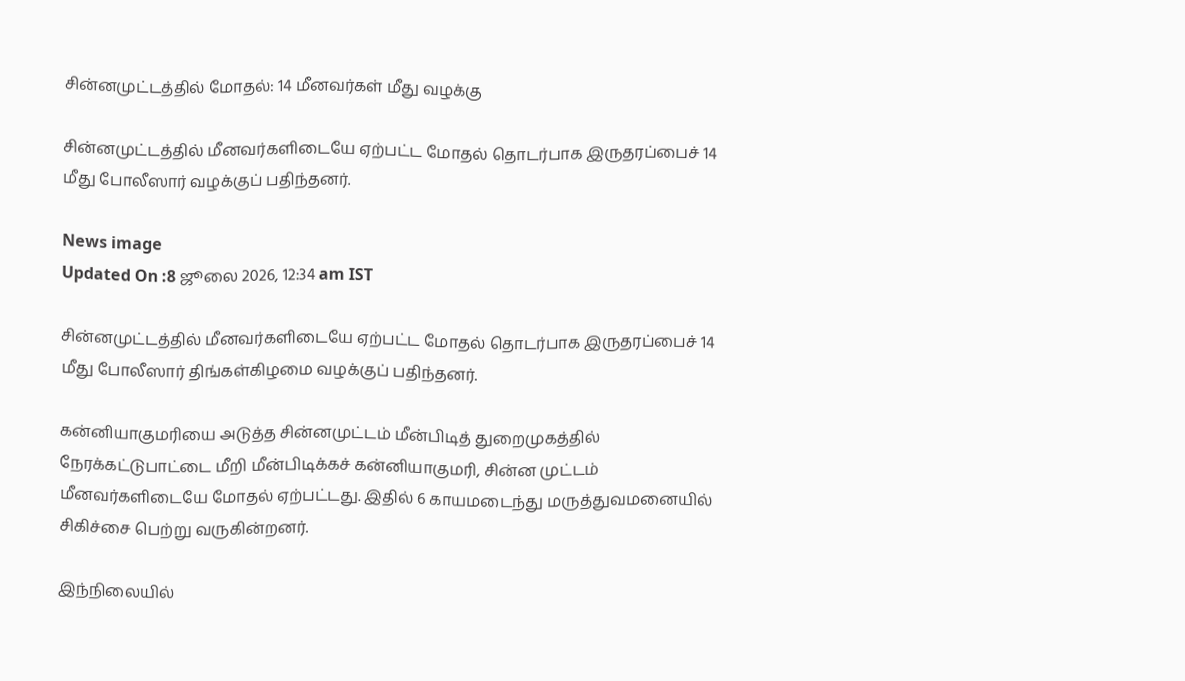சின்னமுட்டத்தில் மோதல்: 14 மீனவர்கள் மீது வழக்கு

சின்னமுட்டத்தில் மீனவர்களிடையே ஏற்பட்ட மோதல் தொடர்பாக இருதரப்பைச் 14 மீது போலீஸார் வழக்குப் பதிந்தனர்.

News image
Updated On :8 ஜூலை 2026, 12:34 am IST

சின்னமுட்டத்தில் மீனவர்களிடையே ஏற்பட்ட மோதல் தொடர்பாக இருதரப்பைச் 14 மீது போலீஸார் திங்கள்கிழமை வழக்குப் பதிந்தனர்.

கன்னியாகுமரியை அடுத்த சின்னமுட்டம் மீன்பிடித் துறைமுகத்தில் நேரக்கட்டுபாட்டை மீறி மீன்பிடிக்கச் கன்னியாகுமரி, சின்ன முட்டம் மீனவர்களிடையே மோதல் ஏற்பட்டது. இதில் 6 காயமடைந்து மருத்துவமனையில் சிகிச்சை பெற்று வருகின்றனர்.

இந்நிலையில்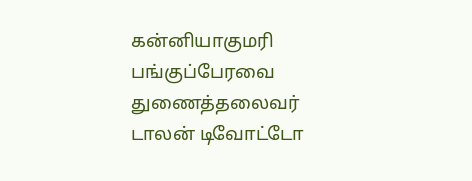கன்னியாகுமரி பங்குப்பேரவை துணைத்தலைவர் டாலன் டிவோட்டோ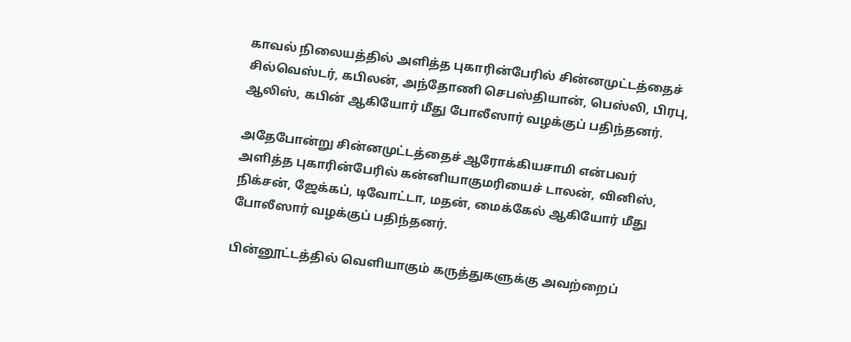காவல் நிலையத்தில் அளித்த புகாரின்பேரில் சின்னமுட்டத்தைச் சில்வெஸ்டர், கபிலன், அந்தோணி செபஸ்தியான், பெஸ்லி, பிரபு, ஆலிஸ், கபின் ஆகியோர் மீது போலீஸார் வழக்குப் பதிந்தனர்.

அதேபோன்று சின்னமுட்டத்தைச் ஆரோக்கியசாமி என்பவர் அளித்த புகாரின்பேரில் கன்னியாகுமரியைச் டாலன், வினிஸ், நிக்சன், ஜேக்கப், டிவோட்டா, மதன், மைக்கேல் ஆகியோர் மீது போலீஸார் வழக்குப் பதிந்தனர்.

பின்னூட்டத்தில் வெளியாகும் கருத்துகளுக்கு அவற்றைப்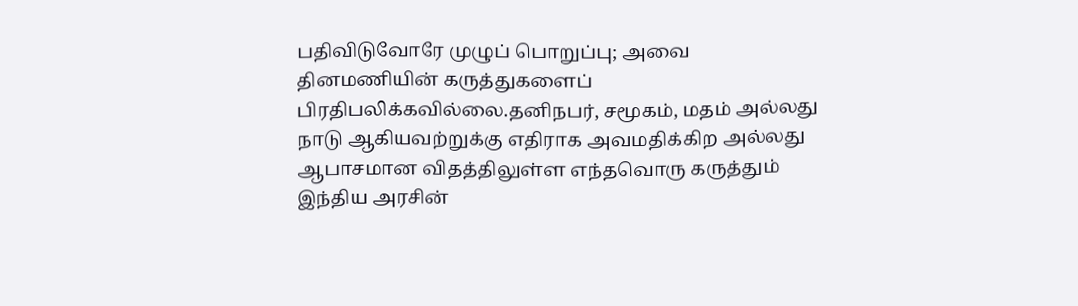பதிவிடுவோரே முழுப் பொறுப்பு; அவை தினமணியின் கருத்துகளைப் பிரதிபலிக்கவில்லை.தனிநபர், சமூகம், மதம் அல்லது நாடு ஆகியவற்றுக்கு எதிராக அவமதிக்கிற அல்லது ஆபாசமான விதத்திலுள்ள எந்தவொரு கருத்தும் இந்திய அரசின்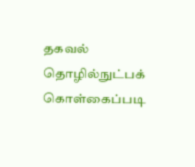தகவல் தொழில்நுட்பக் கொள்கைப்படி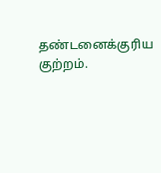தண்டனைக்குரிய குற்றம்.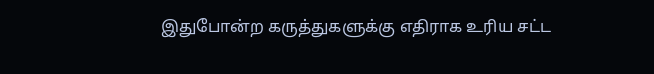இதுபோன்ற கருத்துகளுக்கு எதிராக உரிய சட்ட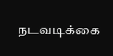நடவடிக்கை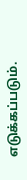எடுக்கப்படும்.